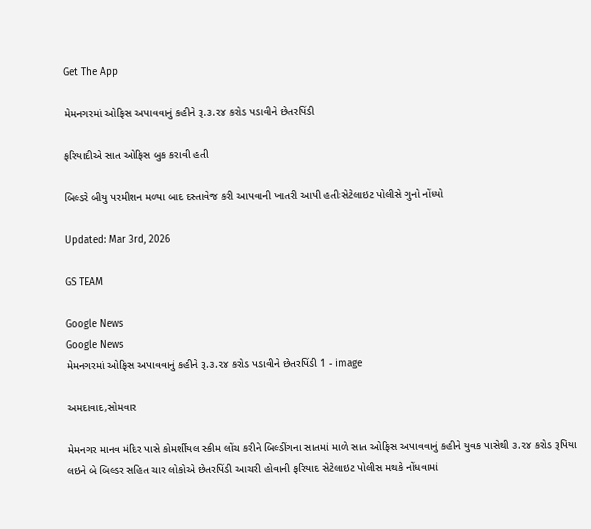Get The App

મેમનગરમાં ઓફિસ અપાવવાનું કહીને રૂ.૩.૨૪ કરોડ પડાવીને છેતરપિંડી

ફરિયાદીએ સાત ઓફિસ બુક કરાવી હતી

બિલ્ડરે બીયુ પરમીશન મળ્યા બાદ દસ્તાવેજ કરી આપવાની ખાતરી આપી હતીઃસેટેલાઇટ પોલીસે ગુનો નોંધ્યો

Updated: Mar 3rd, 2026

GS TEAM

Google News
Google News
મેમનગરમાં ઓફિસ અપાવવાનું કહીને રૂ.૩.૨૪ કરોડ પડાવીને છેતરપિંડી 1 - image

અમદાવાદ,સોમવાર

મેમનગર માનવ મંદિર પાસે કોમર્શીયલ સ્કીમ લોંચ કરીને બિલ્ડીંગના સાતમાં માળે સાત ઓફિસ અપાવવાનું કહીને યુવક પાસેથી ૩.૨૪ કરોડ રૂપિયા લઇને બે બિલ્ડર સહિત ચાર લોકોએ છેતરપિંડી આચરી હોવાની ફરિયાદ સેટેલાઇટ પોલીસ મથકે નોંધવામાં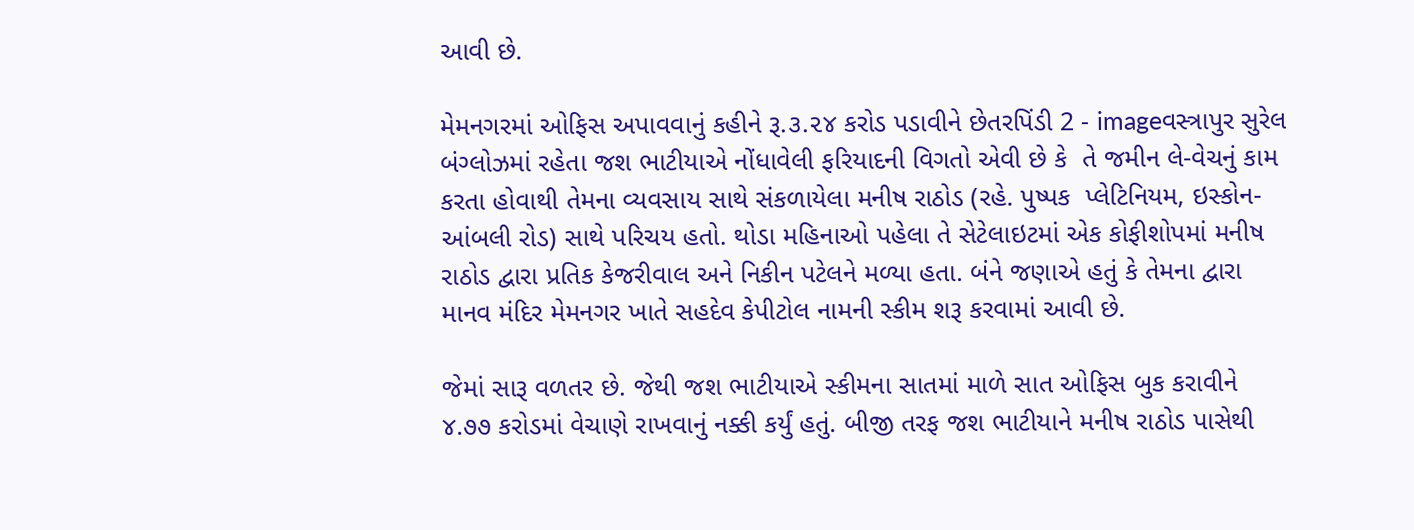આવી છે.

મેમનગરમાં ઓફિસ અપાવવાનું કહીને રૂ.૩.૨૪ કરોડ પડાવીને છેતરપિંડી 2 - imageવસ્ત્રાપુર સુરેલ બંગ્લોઝમાં રહેતા જશ ભાટીયાએ નોંધાવેલી ફરિયાદની વિગતો એવી છે કે  તે જમીન લે-વેચનું કામ કરતા હોવાથી તેમના વ્યવસાય સાથે સંકળાયેલા મનીષ રાઠોડ (રહે. પુષ્પક  પ્લેટિનિયમ, ઇસ્કોન-આંબલી રોડ) સાથે પરિચય હતો. થોડા મહિનાઓ પહેલા તે સેટેલાઇટમાં એક કોફીશોપમાં મનીષ રાઠોડ દ્વારા પ્રતિક કેજરીવાલ અને નિકીન પટેલને મળ્યા હતા. બંને જણાએ હતું કે તેમના દ્વારા માનવ મંદિર મેમનગર ખાતે સહદેવ કેપીટોલ નામની સ્કીમ શરૂ કરવામાં આવી છે.

જેમાં સારૂ વળતર છે. જેથી જશ ભાટીયાએ સ્કીમના સાતમાં માળે સાત ઓફિસ બુક કરાવીને ૪.૭૭ કરોડમાં વેચાણે રાખવાનું નક્કી કર્યું હતું. બીજી તરફ જશ ભાટીયાને મનીષ રાઠોડ પાસેથી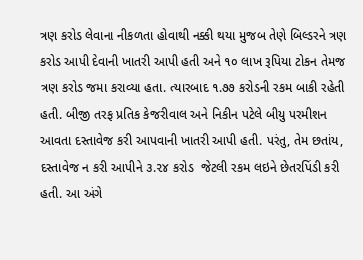ત્રણ કરોડ લેવાના નીકળતા હોવાથી નક્કી થયા મુજબ તેણે બિલ્ડરને ત્રણ કરોડ આપી દેવાની ખાતરી આપી હતી અને ૧૦ લાખ રૂપિયા ટોકન તેમજ ત્રણ કરોડ જમા કરાવ્યા હતા. ત્યારબાદ ૧.૭૭ કરોડની રકમ બાકી રહેતી હતી. બીજી તરફ પ્રતિક કેજરીવાલ અને નિકીન પટેલે બીયુ પરમીશન આવતા દસ્તાવેજ કરી આપવાની ખાતરી આપી હતી. પરંતુ, તેમ છતાંય, દસ્તાવેજ ન કરી આપીને ૩.૨૪ કરોડ  જેટલી રકમ લઇને છેતરપિંડી કરી હતી. આ અંગે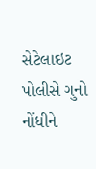સેટેલાઇટ પોલીસે ગુનો નોંધીને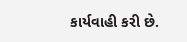કાર્યવાહી કરી છે.